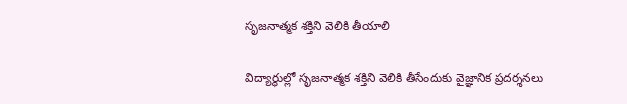సృజనాత్మక శక్తిని వెలికి తీయాలి

విద్యార్థుల్లో సృజనాత్మక శక్తిని వెలికి తీసేందుకు వైజ్ఞానిక ప్రదర్శనలు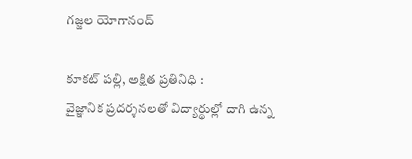గజ్జల యోగానంద్

కూకట్ పల్లి, అక్షిత ప్రతినిధి :
వైజ్ఞానిక ప్రదర్శనలతో విద్యార్థుల్లో దాగి ఉన్న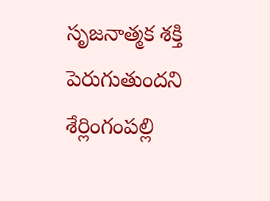సృజనాత్మక శక్తి పెరుగుతుందని శేర్లింగంపల్లి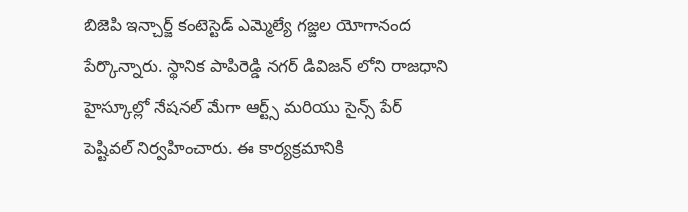బిజెపి ఇన్చార్జ్ కంటెస్టెడ్ ఎమ్మెల్యే గజ్జల యోగానంద పేర్కొన్నారు. స్థానిక పాపిరెడ్డి నగర్ డివిజన్ లోని రాజధాని హైస్కూల్లో నేషనల్ మేగా ఆర్ట్స్ మరియు సైన్స్ పేర్ పెష్టివల్ నిర్వహించారు. ఈ కార్యక్రమానికి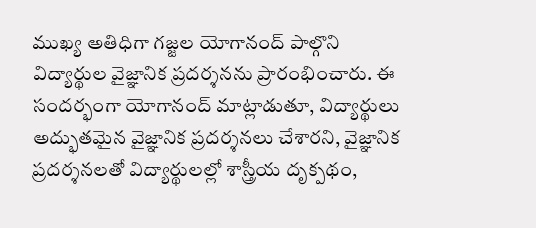ముఖ్య అతిధిగా గజ్జల యోగానంద్ పాల్గొని విద్యార్థుల వైజ్ఞానిక ప్రదర్శనను ప్రారంభించారు. ఈ సందర్భంగా యోగానంద్ మాట్లాడుతూ, విద్యార్థులు అద్భుతమైన వైజ్ఞానిక ప్రదర్శనలు చేశారని, వైజ్ఞానిక ప్రదర్శనలతో విద్యార్థులల్లో శాస్త్రీయ దృక్పథం,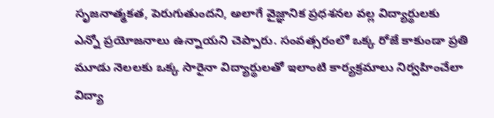సృజనాత్మకత, పెరుగుతుందని, అలాగే వైజ్ఞానిక ప్రధశనల వల్ల విద్యార్థులకు ఎన్నో ప్రయోజనాలు ఉన్నాయని చెప్పారు. సంవత్సరంలో ఒక్క రోజే కాకుండా ప్రతి మూడు నెలలకు ఒక్క సారైనా విద్యార్థులతో ఇలాంటి కార్యక్రమాలు నిర్వహించేలా విద్యా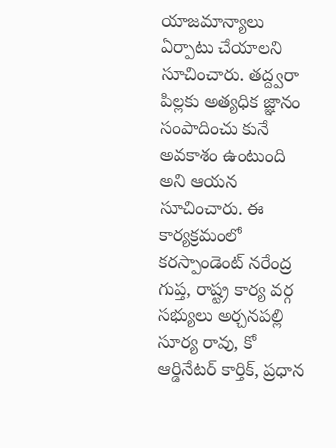యాజమాన్యాలు ఏర్పాటు చేయాలని సూచించారు. తద్ద్వరా పిల్లకు అత్యధిక జ్ఞానం సంపాదించు కునే అవకాశం ఉంటుంది అని ఆయన సూచించారు. ఈ కార్యక్రమంలో కరస్పాండెంట్ నరేంద్ర గుప్త, రాష్ట్ర కార్య వర్గ సభ్యులు అర్చనపల్లి సూర్య రావు, కో ఆర్డినేటర్ కార్తిక్, ప్రధాన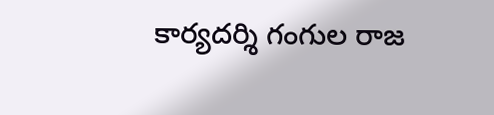కార్యదర్శి గంగుల రాజ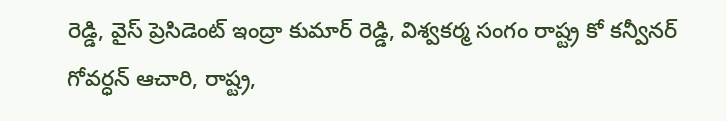రెడ్డి, వైస్ ప్రెసిడెంట్ ఇంద్రా కుమార్ రెడ్డి, విశ్వకర్మ సంగం రాష్ట్ర కో కన్వీనర్ గోవర్ధన్ ఆచారి, రాష్ట్ర,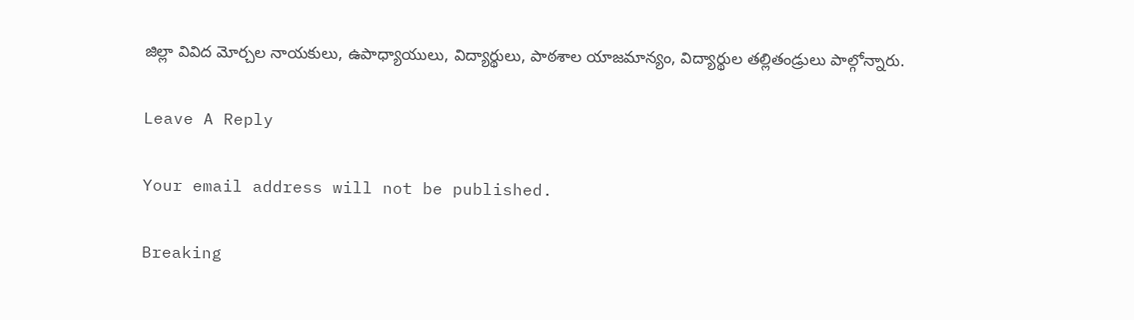జిల్లా వివిద మోర్చల నాయకులు, ఉపాధ్యాయులు, విద్యార్థులు, పాఠశాల యాజమాన్యం, విద్యార్థుల తల్లితండ్రులు పాల్గోన్నారు.

Leave A Reply

Your email address will not be published.

Breaking